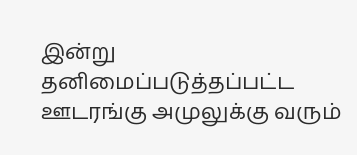இன்று தனிமைப்படுத்தப்பட்ட ஊடரங்கு அமுலுக்கு வரும்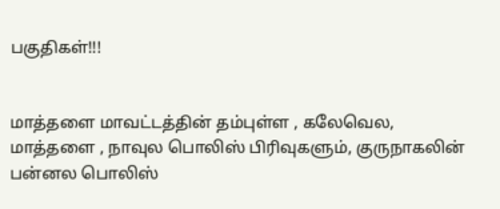பகுதிகள்!!!


மாத்தளை மாவட்டத்தின் தம்புள்ள , கலேவெல, மாத்தளை , நாவுல பொலிஸ் பிரிவுகளும், குருநாகலின் பன்னல பொலிஸ்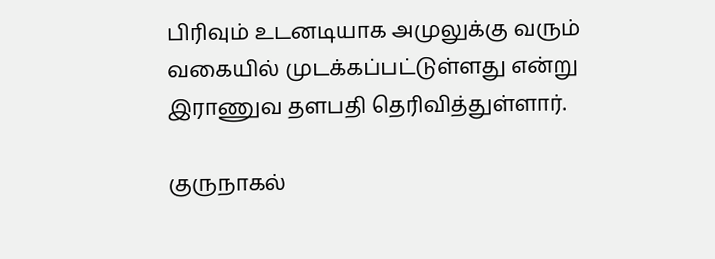பிரிவும் உடனடியாக அமுலுக்கு வரும் வகையில் முடக்கப்பட்டுள்ளது என்று இராணுவ தளபதி தெரிவித்துள்ளார்.

குருநாகல்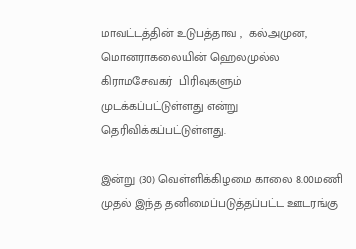மாவட்டத்தின் உடுபத்தாவ ,  கல்அமுன, மொனராகலையின் ஹெலமுல்ல கிராமசேவகர்  பிரிவுகளும் முடக்கப்பட்டுள்ளது என்று தெரிவிக்கப்பட்டுள்ளது.

இன்று (30) வெள்ளிக்கிழமை காலை 8.00மணி முதல் இந்த தனிமைப்படுத்தப்பட்ட ஊடரங்கு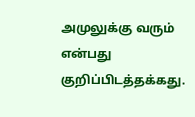அமுலுக்கு வரும் என்பது குறிப்பிடத்தக்கது.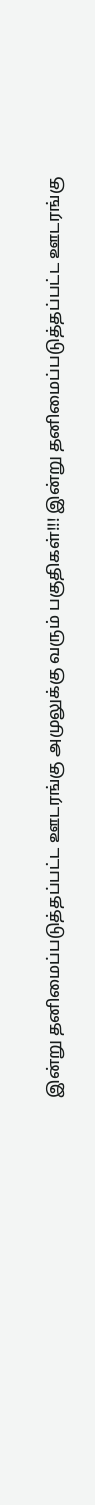இன்று தனிமைப்படுத்தப்பட்ட ஊடரங்கு அமுலுக்கு வரும் பகுதிகள்!!! இன்று தனிமைப்படுத்தப்பட்ட ஊடரங்கு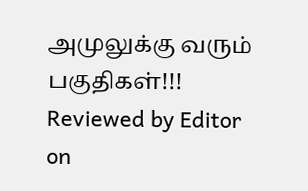அமுலுக்கு வரும் பகுதிகள்!!! Reviewed by Editor on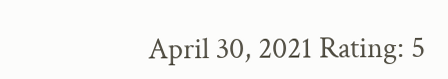April 30, 2021 Rating: 5